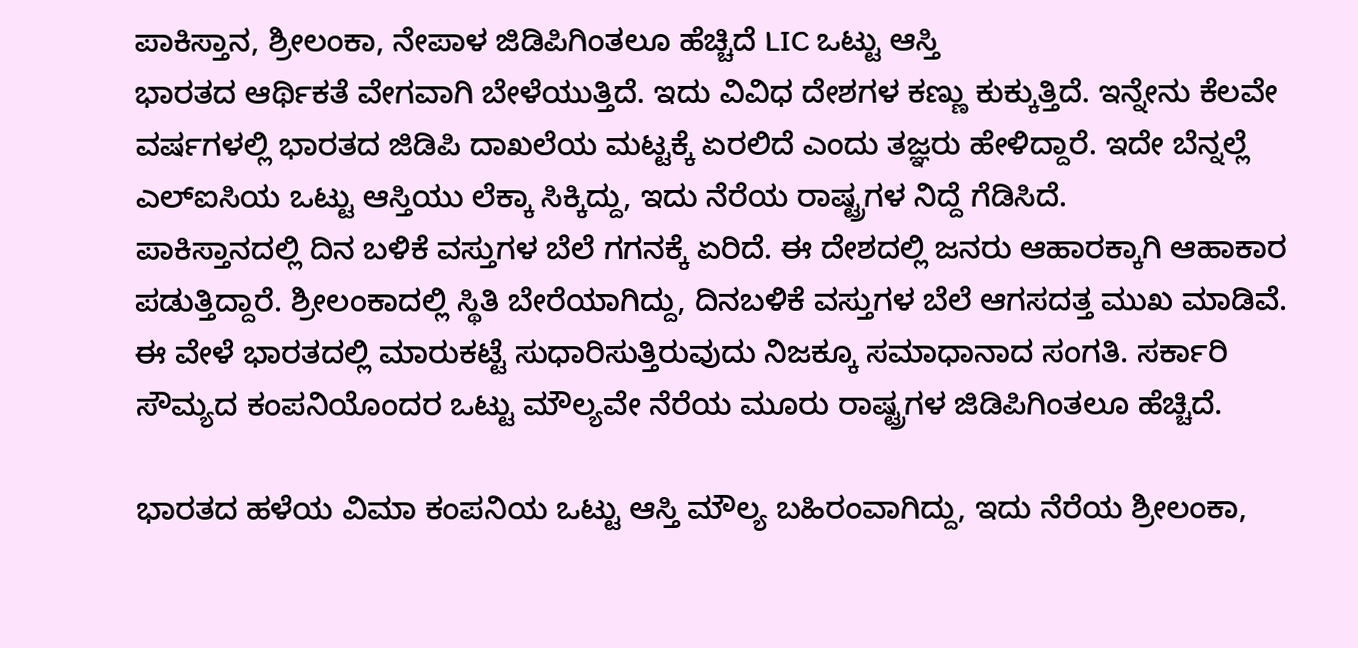ಪಾಕಿಸ್ತಾನ, ಶ್ರೀಲಂಕಾ, ನೇಪಾಳ ಜಿಡಿಪಿಗಿಂತಲೂ ಹೆಚ್ಚಿದೆ LIC ಒಟ್ಟು ಆಸ್ತಿ
ಭಾರತದ ಆರ್ಥಿಕತೆ ವೇಗವಾಗಿ ಬೇಳೆಯುತ್ತಿದೆ. ಇದು ವಿವಿಧ ದೇಶಗಳ ಕಣ್ಣು ಕುಕ್ಕುತ್ತಿದೆ. ಇನ್ನೇನು ಕೆಲವೇ ವರ್ಷಗಳಲ್ಲಿ ಭಾರತದ ಜಿಡಿಪಿ ದಾಖಲೆಯ ಮಟ್ಟಕ್ಕೆ ಏರಲಿದೆ ಎಂದು ತಜ್ಞರು ಹೇಳಿದ್ದಾರೆ. ಇದೇ ಬೆನ್ನಲ್ಲೆ ಎಲ್ಐಸಿಯ ಒಟ್ಟು ಆಸ್ತಿಯು ಲೆಕ್ಕಾ ಸಿಕ್ಕಿದ್ದು, ಇದು ನೆರೆಯ ರಾಷ್ಟ್ರಗಳ ನಿದ್ದೆ ಗೆಡಿಸಿದೆ.
ಪಾಕಿಸ್ತಾನದಲ್ಲಿ ದಿನ ಬಳಿಕೆ ವಸ್ತುಗಳ ಬೆಲೆ ಗಗನಕ್ಕೆ ಏರಿದೆ. ಈ ದೇಶದಲ್ಲಿ ಜನರು ಆಹಾರಕ್ಕಾಗಿ ಆಹಾಕಾರ ಪಡುತ್ತಿದ್ದಾರೆ. ಶ್ರೀಲಂಕಾದಲ್ಲಿ ಸ್ಥಿತಿ ಬೇರೆಯಾಗಿದ್ದು, ದಿನಬಳಿಕೆ ವಸ್ತುಗಳ ಬೆಲೆ ಆಗಸದತ್ತ ಮುಖ ಮಾಡಿವೆ. ಈ ವೇಳೆ ಭಾರತದಲ್ಲಿ ಮಾರುಕಟ್ಟೆ ಸುಧಾರಿಸುತ್ತಿರುವುದು ನಿಜಕ್ಕೂ ಸಮಾಧಾನಾದ ಸಂಗತಿ. ಸರ್ಕಾರಿ ಸೌಮ್ಯದ ಕಂಪನಿಯೊಂದರ ಒಟ್ಟು ಮೌಲ್ಯವೇ ನೆರೆಯ ಮೂರು ರಾಷ್ಟ್ರಗಳ ಜಿಡಿಪಿಗಿಂತಲೂ ಹೆಚ್ಚಿದೆ.

ಭಾರತದ ಹಳೆಯ ವಿಮಾ ಕಂಪನಿಯ ಒಟ್ಟು ಆಸ್ತಿ ಮೌಲ್ಯ ಬಹಿರಂವಾಗಿದ್ದು, ಇದು ನೆರೆಯ ಶ್ರೀಲಂಕಾ,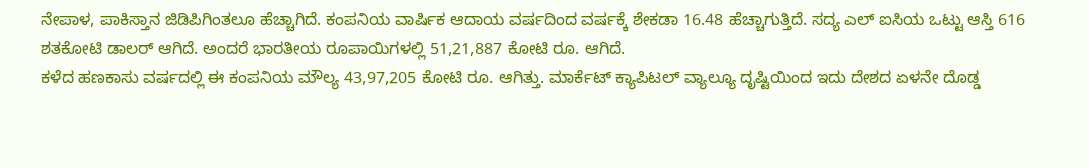ನೇಪಾಳ, ಪಾಕಿಸ್ತಾನ ಜಿಡಿಪಿಗಿಂತಲೂ ಹೆಚ್ಚಾಗಿದೆ. ಕಂಪನಿಯ ವಾರ್ಷಿಕ ಆದಾಯ ವರ್ಷದಿಂದ ವರ್ಷಕ್ಕೆ ಶೇಕಡಾ 16.48 ಹೆಚ್ಚಾಗುತ್ತಿದೆ. ಸದ್ಯ ಎಲ್ ಐಸಿಯ ಒಟ್ಟು ಆಸ್ತಿ 616 ಶತಕೋಟಿ ಡಾಲರ್ ಆಗಿದೆ. ಅಂದರೆ ಭಾರತೀಯ ರೂಪಾಯಿಗಳಲ್ಲಿ 51,21,887 ಕೋಟಿ ರೂ. ಆಗಿದೆ.
ಕಳೆದ ಹಣಕಾಸು ವರ್ಷದಲ್ಲಿ ಈ ಕಂಪನಿಯ ಮೌಲ್ಯ 43,97,205 ಕೋಟಿ ರೂ. ಆಗಿತ್ತು. ಮಾರ್ಕೆಟ್ ಕ್ಯಾಪಿಟಲ್ ವ್ಯಾಲ್ಯೂ ದೃಷ್ಟಿಯಿಂದ ಇದು ದೇಶದ ಏಳನೇ ದೊಡ್ಡ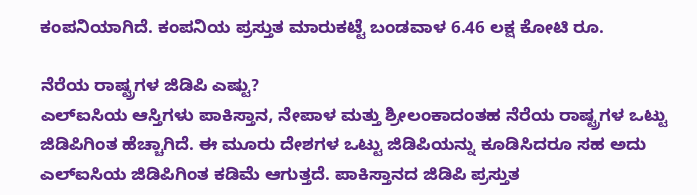ಕಂಪನಿಯಾಗಿದೆ. ಕಂಪನಿಯ ಪ್ರಸ್ತುತ ಮಾರುಕಟ್ಟೆ ಬಂಡವಾಳ 6.46 ಲಕ್ಷ ಕೋಟಿ ರೂ.

ನೆರೆಯ ರಾಷ್ಟ್ರಗಳ ಜಿಡಿಪಿ ಎಷ್ಟು?
ಎಲ್ಐಸಿಯ ಆಸ್ತಿಗಳು ಪಾಕಿಸ್ತಾನ, ನೇಪಾಳ ಮತ್ತು ಶ್ರೀಲಂಕಾದಂತಹ ನೆರೆಯ ರಾಷ್ಟ್ರಗಳ ಒಟ್ಟು ಜಿಡಿಪಿಗಿಂತ ಹೆಚ್ಚಾಗಿದೆ. ಈ ಮೂರು ದೇಶಗಳ ಒಟ್ಟು ಜಿಡಿಪಿಯನ್ನು ಕೂಡಿಸಿದರೂ ಸಹ ಅದು ಎಲ್ಐಸಿಯ ಜಿಡಿಪಿಗಿಂತ ಕಡಿಮೆ ಆಗುತ್ತದೆ. ಪಾಕಿಸ್ತಾನದ ಜಿಡಿಪಿ ಪ್ರಸ್ತುತ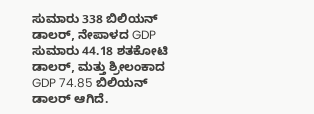ಸುಮಾರು 338 ಬಿಲಿಯನ್ ಡಾಲರ್, ನೇಪಾಳದ GDP ಸುಮಾರು 44.18 ಶತಕೋಟಿ ಡಾಲರ್, ಮತ್ತು ಶ್ರೀಲಂಕಾದ GDP 74.85 ಬಿಲಿಯನ್ ಡಾಲರ್ ಆಗಿದೆ.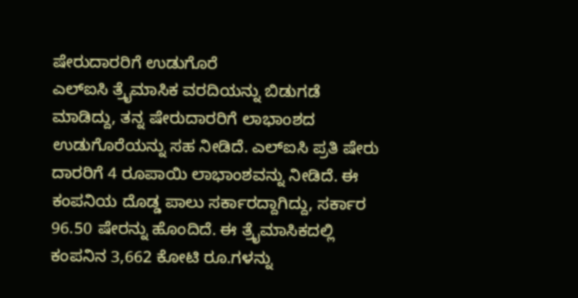ಷೇರುದಾರರಿಗೆ ಉಡುಗೊರೆ
ಎಲ್ಐಸಿ ತ್ರೈಮಾಸಿಕ ವರದಿಯನ್ನು ಬಿಡುಗಡೆ ಮಾಡಿದ್ದು, ತನ್ನ ಷೇರುದಾರರಿಗೆ ಲಾಭಾಂಶದ ಉಡುಗೊರೆಯನ್ನು ಸಹ ನೀಡಿದೆ. ಎಲ್ಐಸಿ ಪ್ರತಿ ಷೇರು ದಾರರಿಗೆ 4 ರೂಪಾಯಿ ಲಾಭಾಂಶವನ್ನು ನೀಡಿದೆ. ಈ ಕಂಪನಿಯ ದೊಡ್ಡ ಪಾಲು ಸರ್ಕಾರದ್ದಾಗಿದ್ದು, ಸರ್ಕಾರ 96.50 ಷೇರನ್ನು ಹೊಂದಿದೆ. ಈ ತ್ರೈಮಾಸಿಕದಲ್ಲಿ ಕಂಪನಿನ 3,662 ಕೋಟಿ ರೂ.ಗಳನ್ನು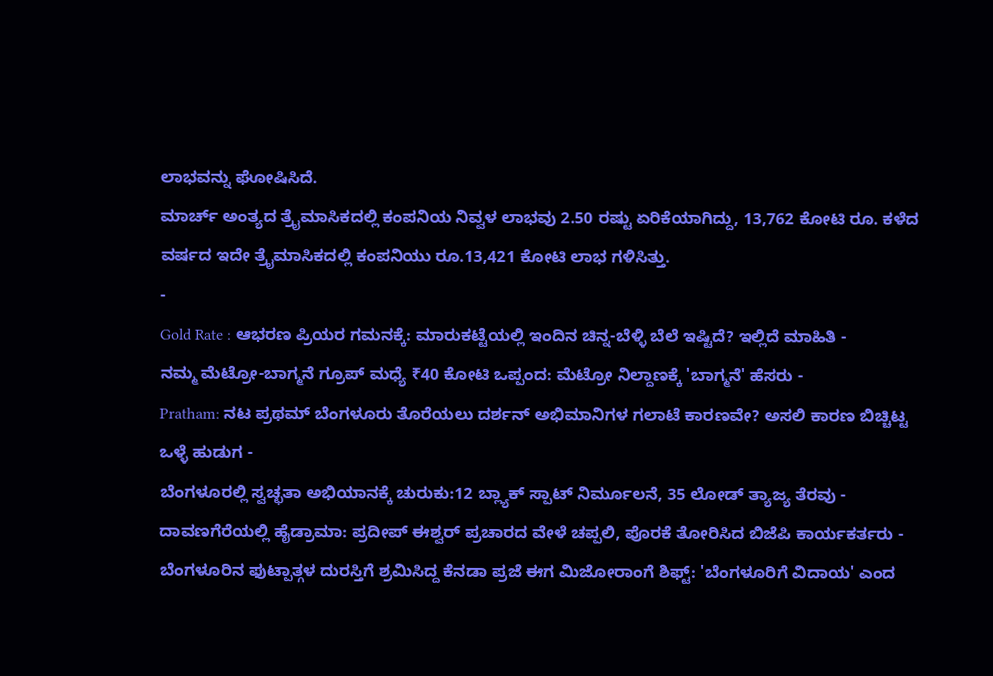ಲಾಭವನ್ನು ಘೋಷಿಸಿದೆ.
ಮಾರ್ಚ್ ಅಂತ್ಯದ ತ್ರೈಮಾಸಿಕದಲ್ಲಿ ಕಂಪನಿಯ ನಿವ್ವಳ ಲಾಭವು 2.50 ರಷ್ಟು ಏರಿಕೆಯಾಗಿದ್ದು, 13,762 ಕೋಟಿ ರೂ. ಕಳೆದ ವರ್ಷದ ಇದೇ ತ್ರೈಮಾಸಿಕದಲ್ಲಿ ಕಂಪನಿಯು ರೂ.13,421 ಕೋಟಿ ಲಾಭ ಗಳಿಸಿತ್ತು.
-
Gold Rate : ಆಭರಣ ಪ್ರಿಯರ ಗಮನಕ್ಕೆ: ಮಾರುಕಟ್ಟೆಯಲ್ಲಿ ಇಂದಿನ ಚಿನ್ನ-ಬೆಳ್ಳಿ ಬೆಲೆ ಇಷ್ಟಿದೆ? ಇಲ್ಲಿದೆ ಮಾಹಿತಿ -
ನಮ್ಮ ಮೆಟ್ರೋ-ಬಾಗ್ಮನೆ ಗ್ರೂಪ್ ಮಧ್ಯೆ ₹40 ಕೋಟಿ ಒಪ್ಪಂದ: ಮೆಟ್ರೋ ನಿಲ್ದಾಣಕ್ಕೆ 'ಬಾಗ್ಮನೆ' ಹೆಸರು -
Pratham: ನಟ ಪ್ರಥಮ್ ಬೆಂಗಳೂರು ತೊರೆಯಲು ದರ್ಶನ್ ಅಭಿಮಾನಿಗಳ ಗಲಾಟೆ ಕಾರಣವೇ? ಅಸಲಿ ಕಾರಣ ಬಿಚ್ಚಿಟ್ಟ ಒಳ್ಳೆ ಹುಡುಗ -
ಬೆಂಗಳೂರಲ್ಲಿ ಸ್ವಚ್ಛತಾ ಅಭಿಯಾನಕ್ಕೆ ಚುರುಕು:12 ಬ್ಲ್ಯಾಕ್ ಸ್ಪಾಟ್ ನಿರ್ಮೂಲನೆ, 35 ಲೋಡ್ ತ್ಯಾಜ್ಯ ತೆರವು -
ದಾವಣಗೆರೆಯಲ್ಲಿ ಹೈಡ್ರಾಮಾ: ಪ್ರದೀಪ್ ಈಶ್ವರ್ ಪ್ರಚಾರದ ವೇಳೆ ಚಪ್ಪಲಿ, ಪೊರಕೆ ತೋರಿಸಿದ ಬಿಜೆಪಿ ಕಾರ್ಯಕರ್ತರು -
ಬೆಂಗಳೂರಿನ ಫುಟ್ಪಾತ್ಗಳ ದುರಸ್ತಿಗೆ ಶ್ರಮಿಸಿದ್ದ ಕೆನಡಾ ಪ್ರಜೆ ಈಗ ಮಿಜೋರಾಂಗೆ ಶಿಫ್ಟ್: 'ಬೆಂಗಳೂರಿಗೆ ವಿದಾಯ' ಎಂದ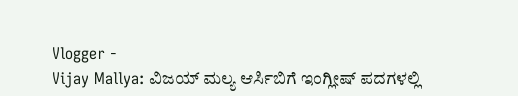Vlogger -
Vijay Mallya: ವಿಜಯ್ ಮಲ್ಯ ಆರ್ಸಿಬಿಗೆ ಇಂಗ್ಲೀಷ್ ಪದಗಳಲ್ಲಿ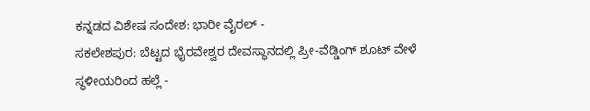ಕನ್ನಡದ ವಿಶೇಷ ಸಂದೇಶ: ಭಾರೀ ವೈರಲ್ -
ಸಕಲೇಶಪುರ: ಬೆಟ್ಟದ ಭೈರವೇಶ್ವರ ದೇವಸ್ಥಾನದಲ್ಲಿ ಪ್ರೀ-ವೆಡ್ಡಿಂಗ್ ಶೂಟ್ ವೇಳೆ ಸ್ಥಳೀಯರಿಂದ ಹಲ್ಲೆ -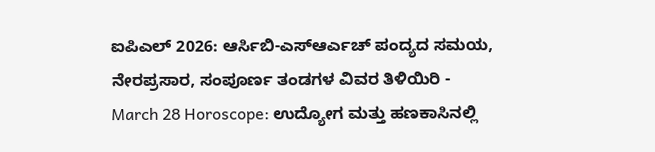ಐಪಿಎಲ್ 2026: ಆರ್ಸಿಬಿ-ಎಸ್ಆರ್ಎಚ್ ಪಂದ್ಯದ ಸಮಯ, ನೇರಪ್ರಸಾರ, ಸಂಪೂರ್ಣ ತಂಡಗಳ ವಿವರ ತಿಳಿಯಿರಿ -
March 28 Horoscope: ಉದ್ಯೋಗ ಮತ್ತು ಹಣಕಾಸಿನಲ್ಲಿ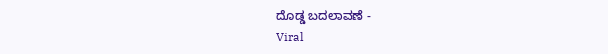ದೊಡ್ಡ ಬದಲಾವಣೆ -
Viral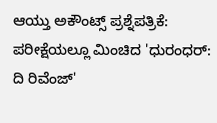ಆಯ್ತು ಅಕೌಂಟ್ಸ್ ಪ್ರಶ್ನೆಪತ್ರಿಕೆ: ಪರೀಕ್ಷೆಯಲ್ಲೂ ಮಿಂಚಿದ 'ಧುರಂಧರ್: ದಿ ರಿವೆಂಜ್'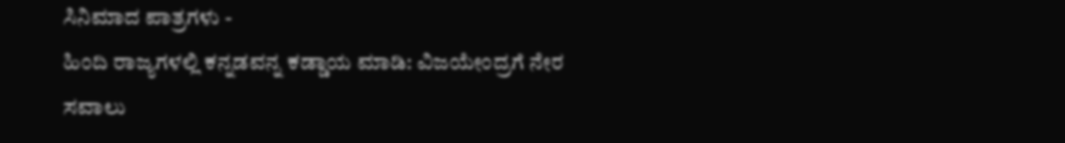ಸಿನಿಮಾದ ಪಾತ್ರಗಳು -
ಹಿಂದಿ ರಾಜ್ಯಗಳಲ್ಲಿ ಕನ್ನಡವನ್ನ ಕಡ್ಡಾಯ ಮಾಡಿ: ವಿಜಯೇಂದ್ರಗೆ ನೇರ ಸವಾಲು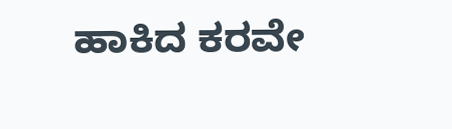ಹಾಕಿದ ಕರವೇ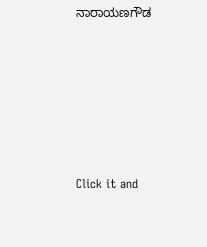ನಾರಾಯಣಗೌಡ












Click it and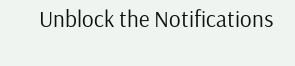Unblock the Notifications